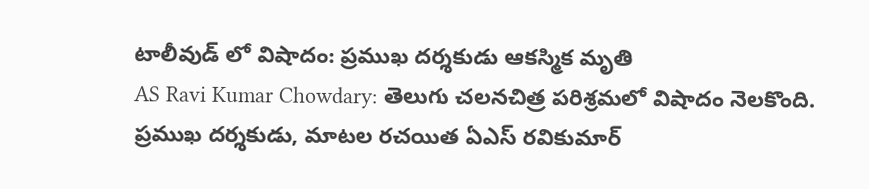టాలీవుడ్ లో విషాదం: ప్రముఖ దర్శకుడు ఆకస్మిక మృతి
AS Ravi Kumar Chowdary: తెలుగు చలనచిత్ర పరిశ్రమలో విషాదం నెలకొంది. ప్రముఖ దర్శకుడు, మాటల రచయిత ఏఎస్ రవికుమార్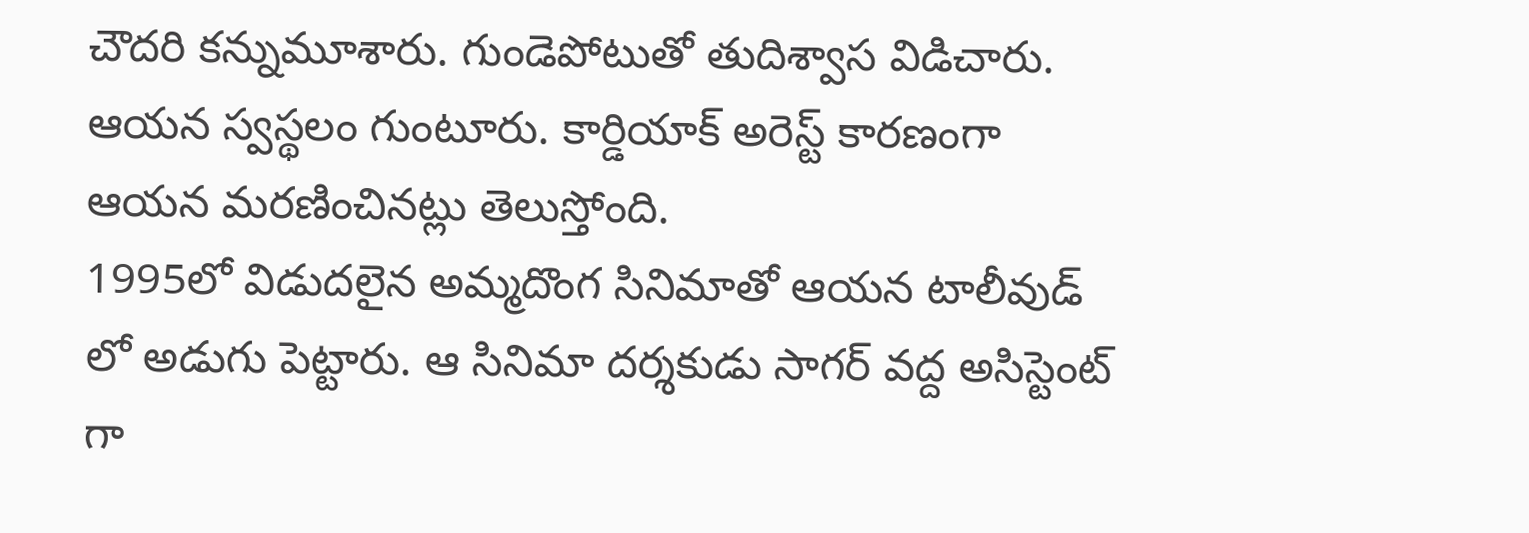చౌదరి కన్నుమూశారు. గుండెపోటుతో తుదిశ్వాస విడిచారు. ఆయన స్వస్థలం గుంటూరు. కార్డియాక్ అరెస్ట్ కారణంగా ఆయన మరణించినట్లు తెలుస్తోంది.
1995లో విడుదలైన అమ్మదొంగ సినిమాతో ఆయన టాలీవుడ్ లో అడుగు పెట్టారు. ఆ సినిమా దర్శకుడు సాగర్ వద్ద అసిస్టెంట్ గా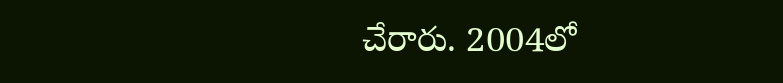చేరారు. 2004లో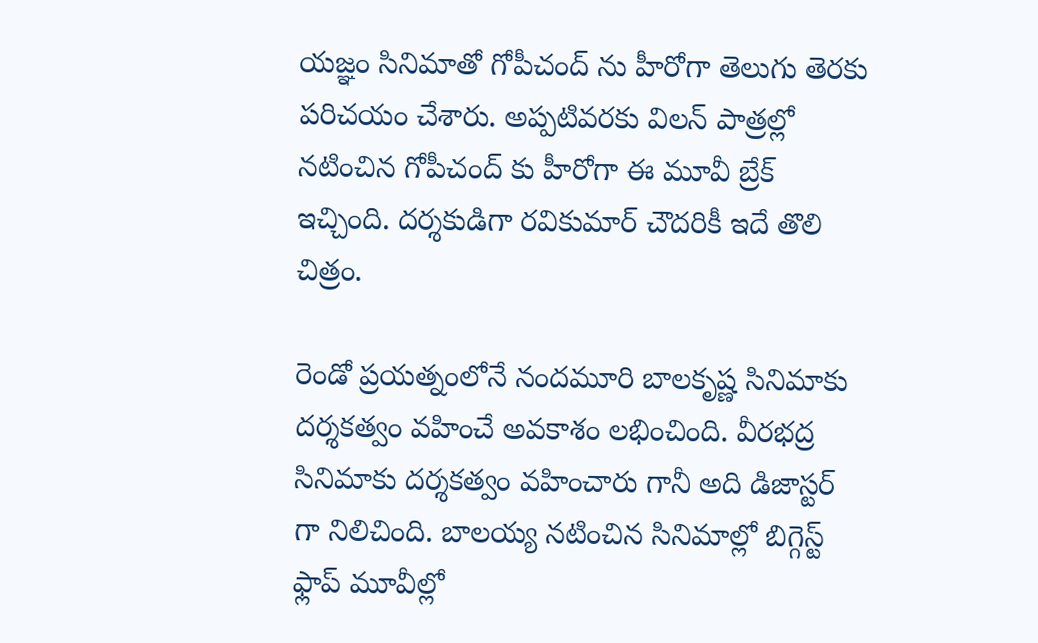యజ్ఞం సినిమాతో గోపీచంద్ ను హీరోగా తెలుగు తెరకు పరిచయం చేశారు. అప్పటివరకు విలన్ పాత్రల్లో నటించిన గోపీచంద్ కు హీరోగా ఈ మూవీ బ్రేక్ ఇచ్చింది. దర్శకుడిగా రవికుమార్ చౌదరికీ ఇదే తొలి చిత్రం.

రెండో ప్రయత్నంలోనే నందమూరి బాలకృష్ణ సినిమాకు దర్శకత్వం వహించే అవకాశం లభించింది. వీరభద్ర సినిమాకు దర్శకత్వం వహించారు గానీ అది డిజాస్టర్ గా నిలిచింది. బాలయ్య నటించిన సినిమాల్లో బిగ్గెస్ట్ ఫ్లాప్ మూవీల్లో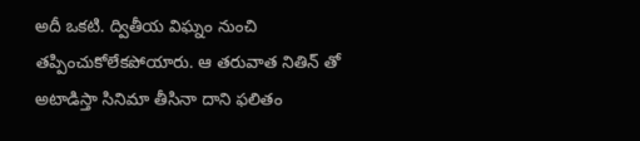అదీ ఒకటి. ద్వితీయ విఘ్నం నుంచి తప్పించుకోలేకపోయారు. ఆ తరువాత నితిన్ తో అటాడిస్తా సినిమా తీసినా దాని ఫలితం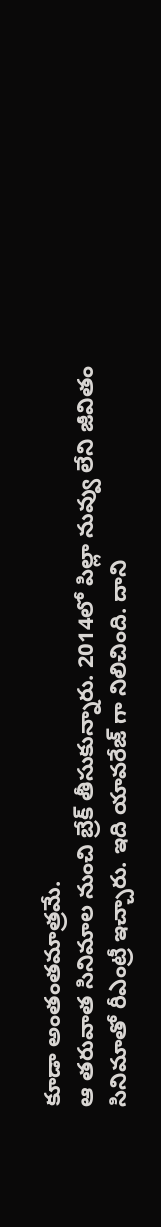కూడా అంతంతమాత్రమే.
ఆ తరువాత సినిమాల నుంచి బ్రేక్ తీసుకున్నారు. 2014లో పిల్లా నువ్వు లేని జీవితం సినిమాతో రీఎంట్రీ ఇచ్చారు. ఇది యావరేజ్ గా నిలిచింది. దాని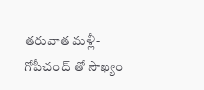తరువాత మళ్లీ- గోపీచంద్ తో సౌఖ్యం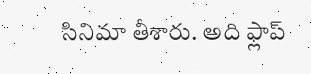సినిమా తీశారు. అది ఫ్లాప్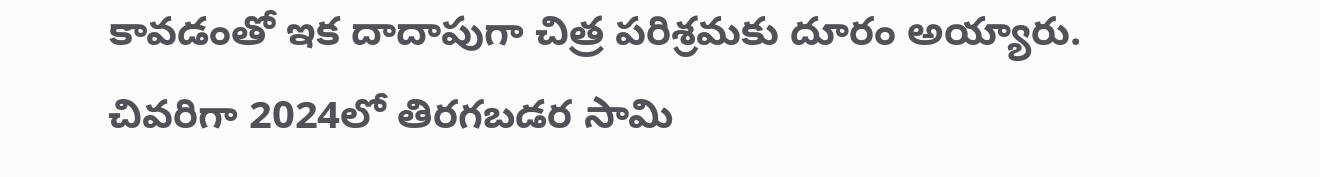కావడంతో ఇక దాదాపుగా చిత్ర పరిశ్రమకు దూరం అయ్యారు. చివరిగా 2024లో తిరగబడర సామి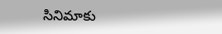సినిమాకు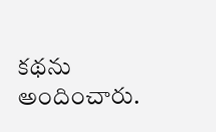కథను అందించారు.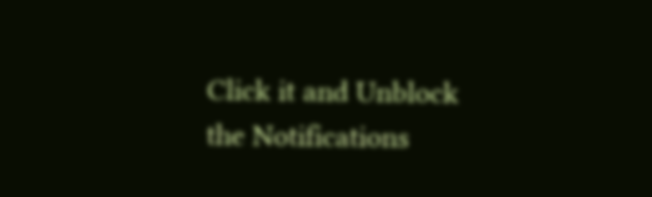Click it and Unblock the Notifications